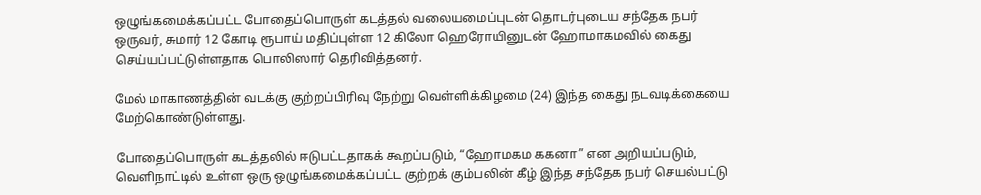ஒழுங்கமைக்கப்பட்ட போதைப்பொருள் கடத்தல் வலையமைப்புடன் தொடர்புடைய சந்தேக நபர் ஒருவர், சுமார் 12 கோடி ரூபாய் மதிப்புள்ள 12 கிலோ ஹெரோயினுடன் ஹோமாகமவில் கைது செய்யப்பட்டுள்ளதாக பொலிஸார் தெரிவித்தனர்.

மேல் மாகாணத்தின் வடக்கு குற்றப்பிரிவு நேற்று வெள்ளிக்கிழமை (24) இந்த கைது நடவடிக்கையை மேற்கொண்டுள்ளது.

போதைப்பொருள் கடத்தலில் ஈடுபட்டதாகக் கூறப்படும், “ஹோமகம ககனா” என அறியப்படும், வெளிநாட்டில் உள்ள ஒரு ஒழுங்கமைக்கப்பட்ட குற்றக் கும்பலின் கீழ் இந்த சந்தேக நபர் செயல்பட்டு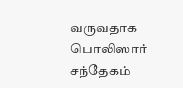வருவதாக பொலிஸார் சந்தேகம்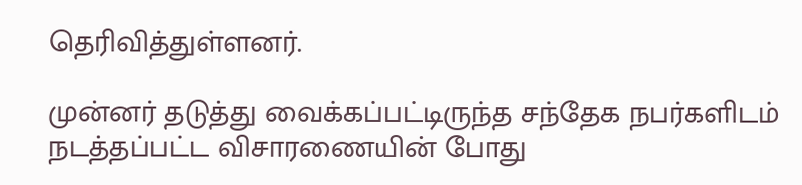தெரிவித்துள்ளனர்.

முன்னர் தடுத்து வைக்கப்பட்டிருந்த சந்தேக நபர்களிடம் நடத்தப்பட்ட விசாரணையின் போது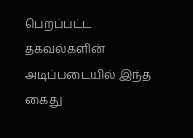பெறப்பட்ட தகவல்களின் அடிப்படையில் இந்த கைது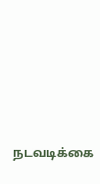நடவடிக்கை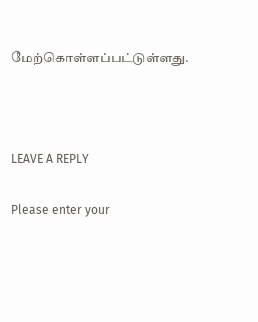மேற்கொள்ளப்பட்டுள்ளது.



LEAVE A REPLY

Please enter your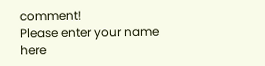comment!
Please enter your name here